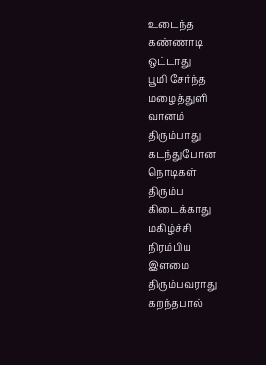உடைந்த
கண்ணாடி
ஒட்டாது
பூமி சேர்ந்த
மழைத்துளி
வானம்
திரும்பாது
கடந்துபோன
நொடிகள்
திரும்ப
கிடைக்காது
மகிழ்ச்சி
நிரம்பிய
இளமை
திரும்பவராது
கறந்தபால்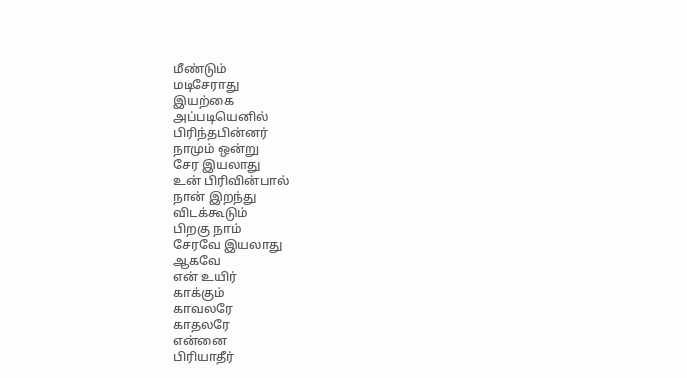மீண்டும்
மடிசேராது
இயற்கை
அப்படியெனில்
பிரிந்தபின்னர்
நாமும் ஒன்று
சேர இயலாது
உன் பிரிவின்பால்
நான் இறந்து
விடக்கூடும்
பிறகு நாம்
சேரவே இயலாது
ஆகவே
என் உயிர்
காக்கும்
காவலரே
காதலரே
என்னை
பிரியாதீர்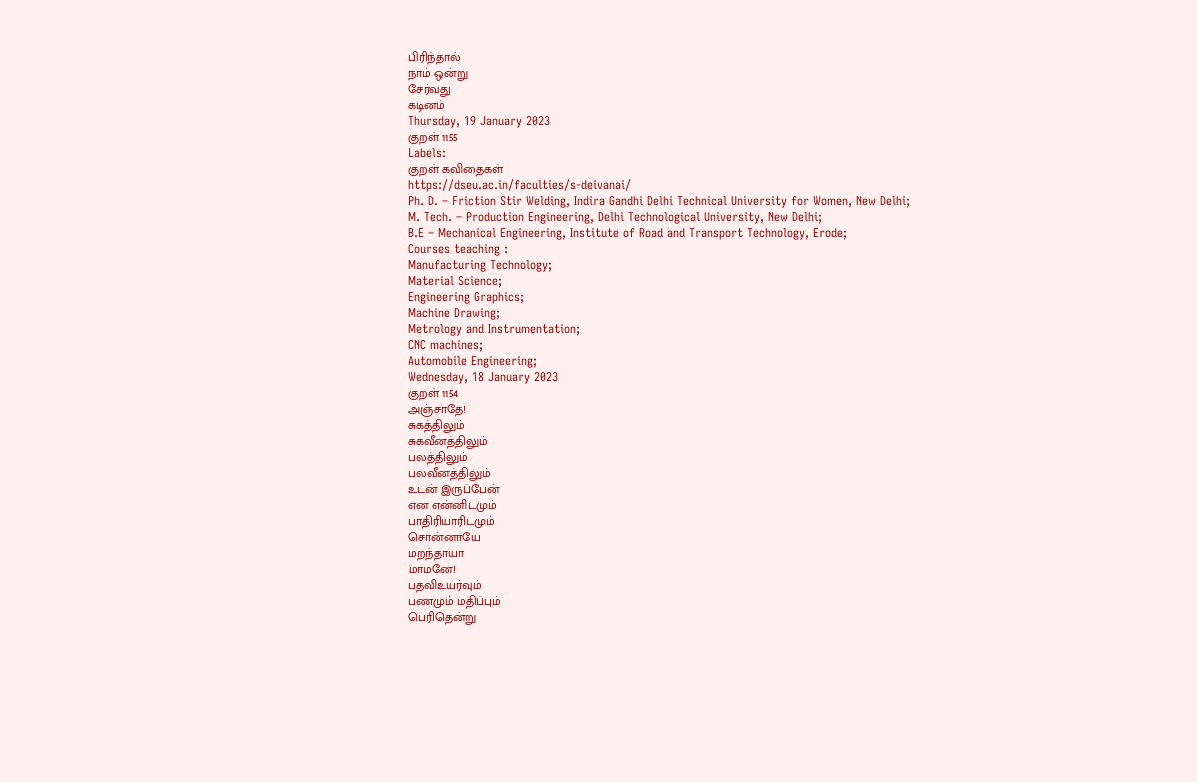பிரிந்தால்
நாம் ஒன்று
சேர்வது
கடினம்
Thursday, 19 January 2023
குறள் 1155
Labels:
குறள் கவிதைகள்
https://dseu.ac.in/faculties/s-deivanai/
Ph. D. – Friction Stir Welding, Indira Gandhi Delhi Technical University for Women, New Delhi;
M. Tech. – Production Engineering, Delhi Technological University, New Delhi;
B.E – Mechanical Engineering, Institute of Road and Transport Technology, Erode;
Courses teaching :
Manufacturing Technology;
Material Science;
Engineering Graphics;
Machine Drawing;
Metrology and Instrumentation;
CNC machines;
Automobile Engineering;
Wednesday, 18 January 2023
குறள் 1154
அஞ்சாதே!
சுகத்திலும்
சுகவீனத்திலும்
பலத்திலும்
பலவீனத்திலும்
உடன் இருப்பேன்
என என்னிடமும்
பாதிரியாரிடமும்
சொன்னாயே
மறந்தாயா
மாமனே!
பதவிஉயர்வும்
பணமும் மதிப்பும்
பெரிதென்று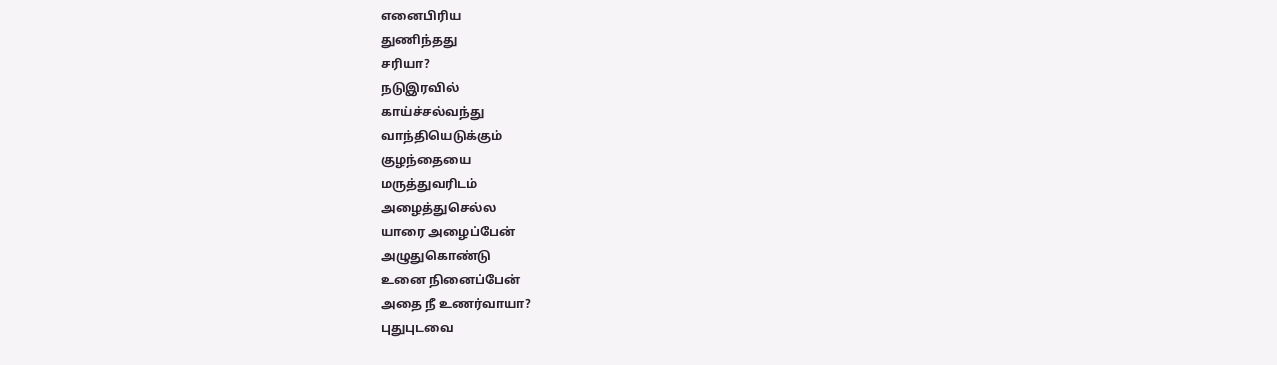எனைபிரிய
துணிந்தது
சரியா?
நடுஇரவில்
காய்ச்சல்வந்து
வாந்தியெடுக்கும்
குழந்தையை
மருத்துவரிடம்
அழைத்துசெல்ல
யாரை அழைப்பேன்
அழுதுகொண்டு
உனை நினைப்பேன்
அதை நீ உணர்வாயா?
புதுபுடவை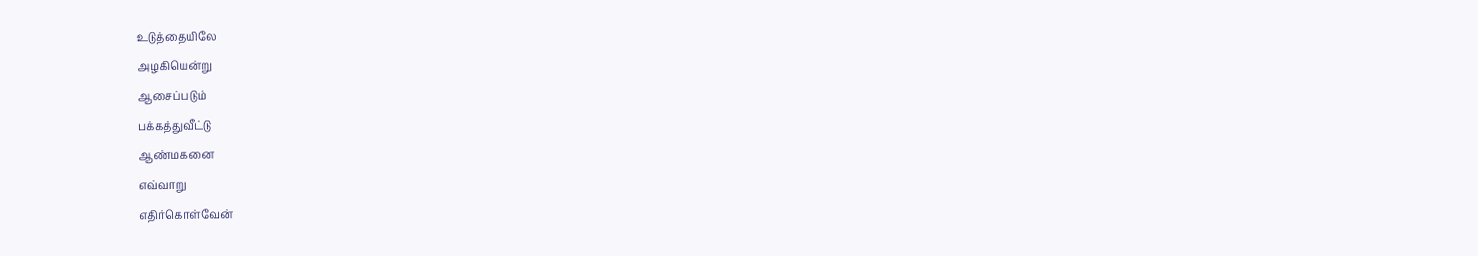உடுத்தையிலே
அழகியென்று
ஆசைப்படும்
பக்கத்துவீட்டு
ஆண்மகனை
எவ்வாறு
எதிர்கொள்வேன்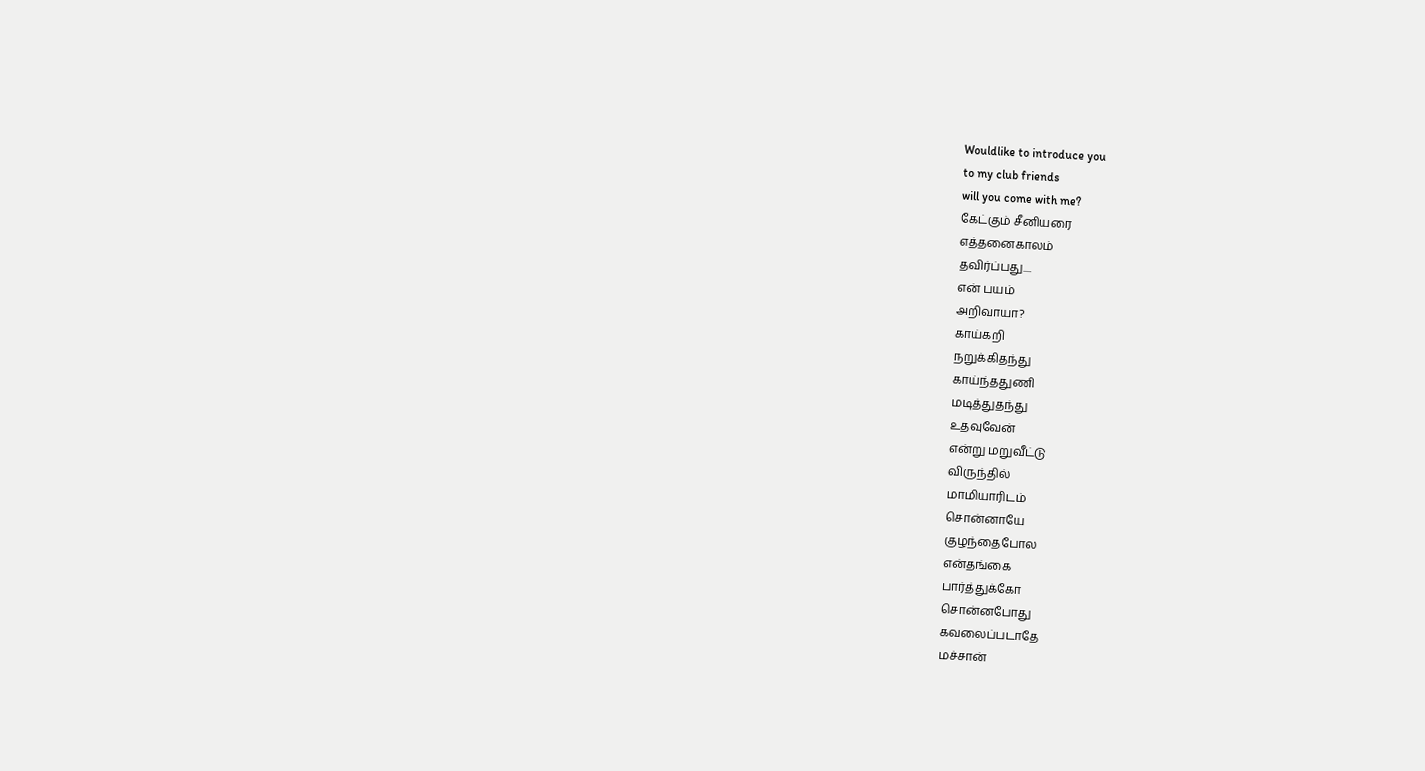Wouldlike to introduce you
to my club friends
will you come with me?
கேட்கும் சீனியரை
எத்தனைகாலம்
தவிர்ப்பது....
என் பயம்
அறிவாயா?
காய்கறி
நறுக்கிதந்து
காய்ந்ததுணி
மடித்துதந்து
உதவுவேன்
என்று மறுவீட்டு
விருந்தில்
மாமியாரிடம்
சொன்னாயே
குழந்தைபோல
என்தங்கை
பார்த்துக்கோ
சொன்னபோது
கவலைப்படாதே
மச்சான்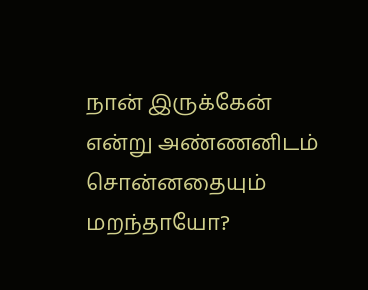நான் இருக்கேன்
என்று அண்ணனிடம்
சொன்னதையும்
மறந்தாயோ?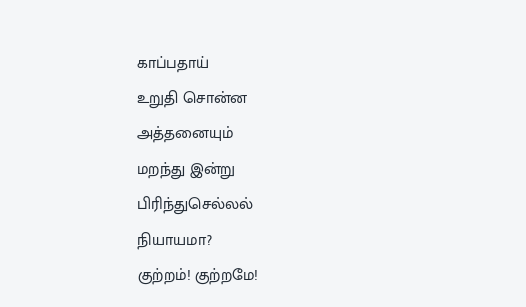காப்பதாய்
உறுதி சொன்ன
அத்தனையும்
மறந்து இன்று
பிரிந்துசெல்லல்
நியாயமா?
குற்றம்! குற்றமே!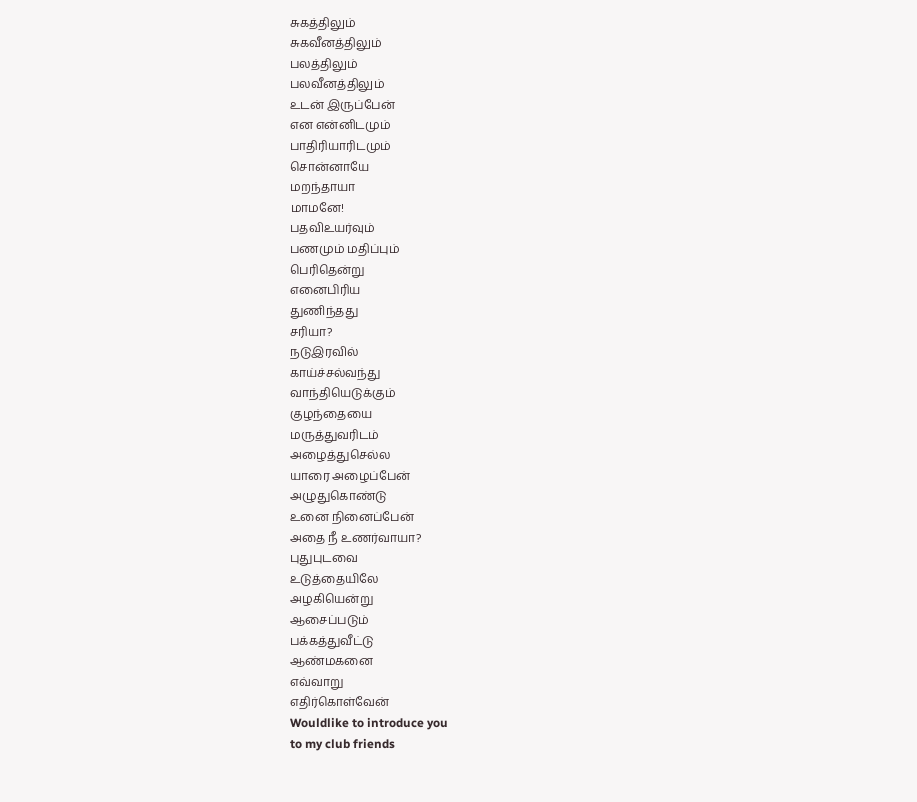சுகத்திலும்
சுகவீனத்திலும்
பலத்திலும்
பலவீனத்திலும்
உடன் இருப்பேன்
என என்னிடமும்
பாதிரியாரிடமும்
சொன்னாயே
மறந்தாயா
மாமனே!
பதவிஉயர்வும்
பணமும் மதிப்பும்
பெரிதென்று
எனைபிரிய
துணிந்தது
சரியா?
நடுஇரவில்
காய்ச்சல்வந்து
வாந்தியெடுக்கும்
குழந்தையை
மருத்துவரிடம்
அழைத்துசெல்ல
யாரை அழைப்பேன்
அழுதுகொண்டு
உனை நினைப்பேன்
அதை நீ உணர்வாயா?
புதுபுடவை
உடுத்தையிலே
அழகியென்று
ஆசைப்படும்
பக்கத்துவீட்டு
ஆண்மகனை
எவ்வாறு
எதிர்கொள்வேன்
Wouldlike to introduce you
to my club friends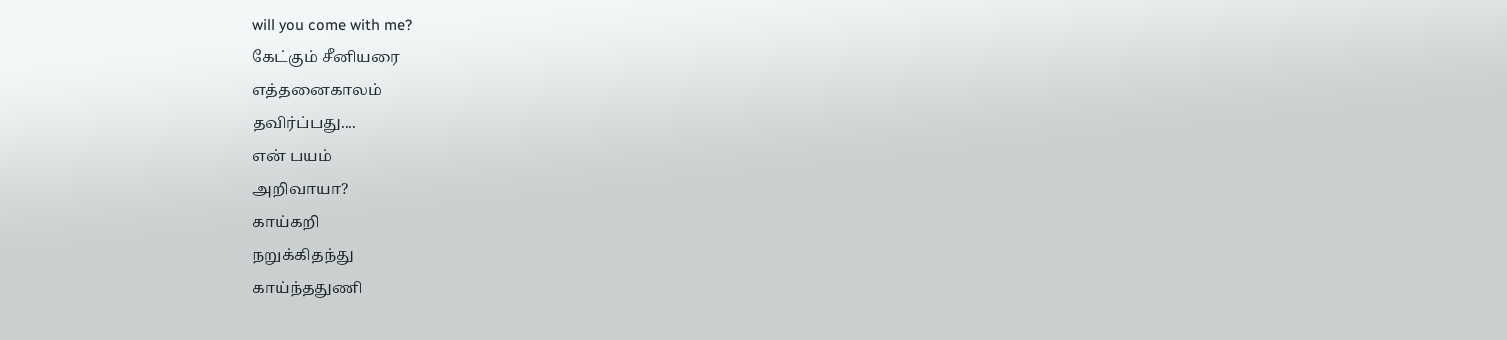will you come with me?
கேட்கும் சீனியரை
எத்தனைகாலம்
தவிர்ப்பது....
என் பயம்
அறிவாயா?
காய்கறி
நறுக்கிதந்து
காய்ந்ததுணி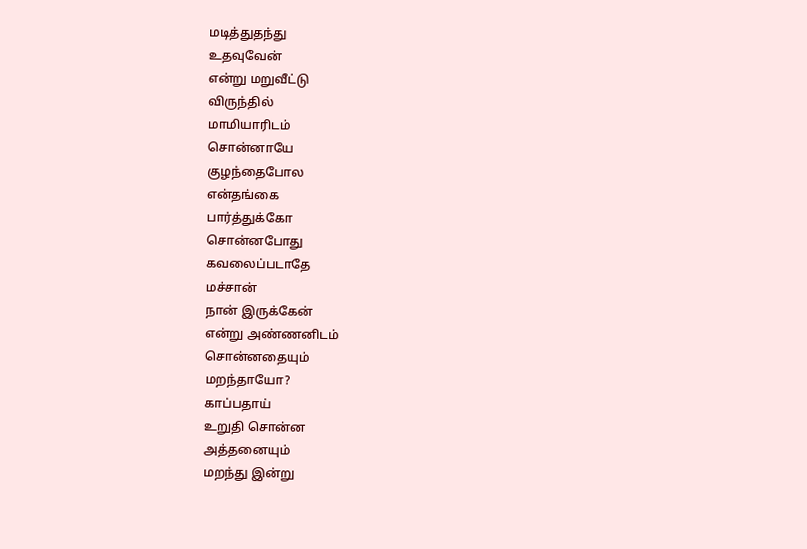மடித்துதந்து
உதவுவேன்
என்று மறுவீட்டு
விருந்தில்
மாமியாரிடம்
சொன்னாயே
குழந்தைபோல
என்தங்கை
பார்த்துக்கோ
சொன்னபோது
கவலைப்படாதே
மச்சான்
நான் இருக்கேன்
என்று அண்ணனிடம்
சொன்னதையும்
மறந்தாயோ?
காப்பதாய்
உறுதி சொன்ன
அத்தனையும்
மறந்து இன்று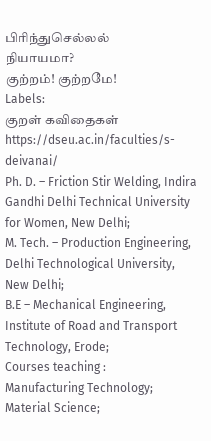பிரிந்துசெல்லல்
நியாயமா?
குற்றம்! குற்றமே!
Labels:
குறள் கவிதைகள்
https://dseu.ac.in/faculties/s-deivanai/
Ph. D. – Friction Stir Welding, Indira Gandhi Delhi Technical University for Women, New Delhi;
M. Tech. – Production Engineering, Delhi Technological University, New Delhi;
B.E – Mechanical Engineering, Institute of Road and Transport Technology, Erode;
Courses teaching :
Manufacturing Technology;
Material Science;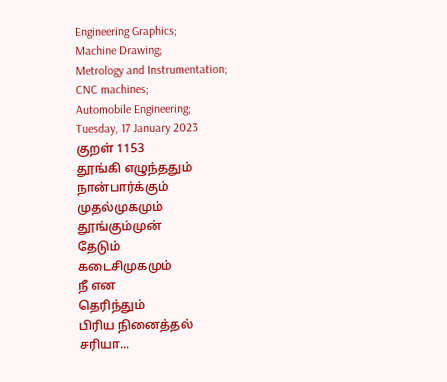Engineering Graphics;
Machine Drawing;
Metrology and Instrumentation;
CNC machines;
Automobile Engineering;
Tuesday, 17 January 2023
குறள் 1153
தூங்கி எழுந்ததும்
நான்பார்க்கும்
முதல்முகமும்
தூங்கும்முன்
தேடும்
கடைசிமுகமும்
நீ என
தெரிந்தும்
பிரிய நினைத்தல்
சரியா...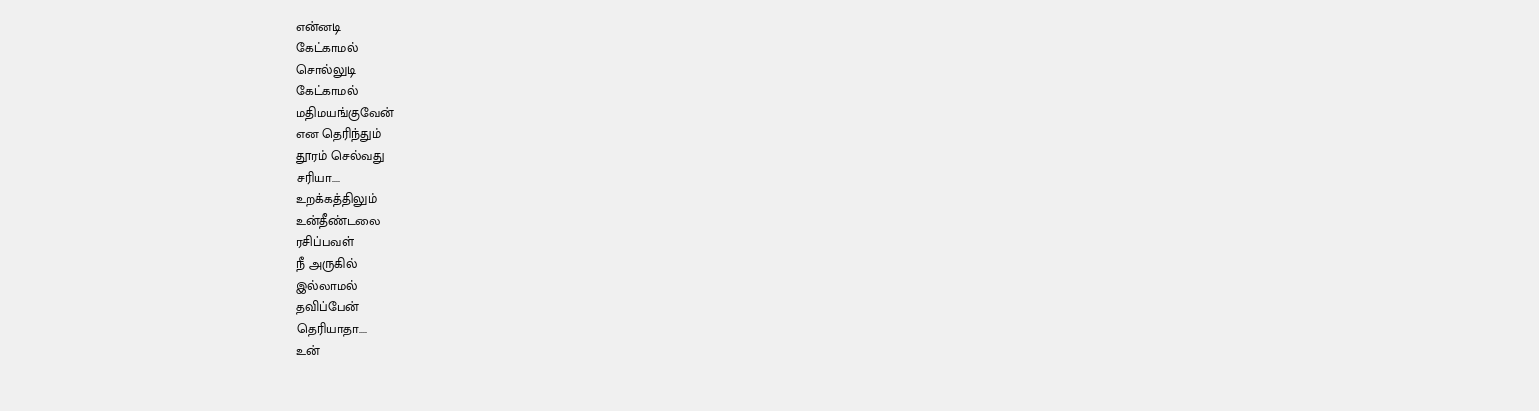என்னடி
கேட்காமல்
சொல்லுடி
கேட்காமல்
மதிமயங்குவேன்
என தெரிந்தும்
தூரம் செல்வது
சரியா....
உறக்கத்திலும்
உன்தீண்டலை
ரசிப்பவள்
நீ அருகில்
இல்லாமல்
தவிப்பேன்
தெரியாதா....
உன்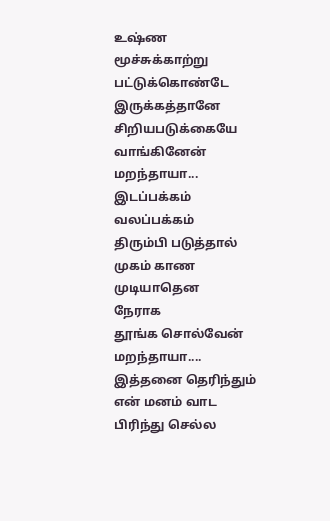உஷ்ண
மூச்சுக்காற்று
பட்டுக்கொண்டே
இருக்கத்தானே
சிறியபடுக்கையே
வாங்கினேன்
மறந்தாயா...
இடப்பக்கம்
வலப்பக்கம்
திரும்பி படுத்தால்
முகம் காண
முடியாதென
நேராக
தூங்க சொல்வேன்
மறந்தாயா....
இத்தனை தெரிந்தும்
என் மனம் வாட
பிரிந்து செல்ல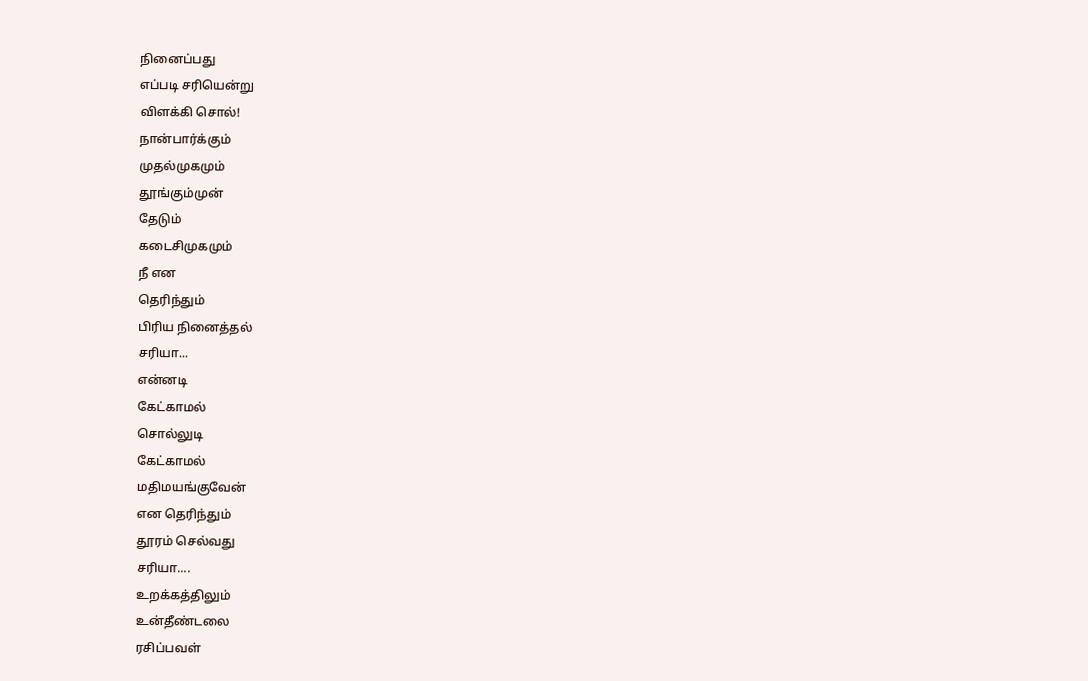நினைப்பது
எப்படி சரியென்று
விளக்கி சொல்!
நான்பார்க்கும்
முதல்முகமும்
தூங்கும்முன்
தேடும்
கடைசிமுகமும்
நீ என
தெரிந்தும்
பிரிய நினைத்தல்
சரியா...
என்னடி
கேட்காமல்
சொல்லுடி
கேட்காமல்
மதிமயங்குவேன்
என தெரிந்தும்
தூரம் செல்வது
சரியா....
உறக்கத்திலும்
உன்தீண்டலை
ரசிப்பவள்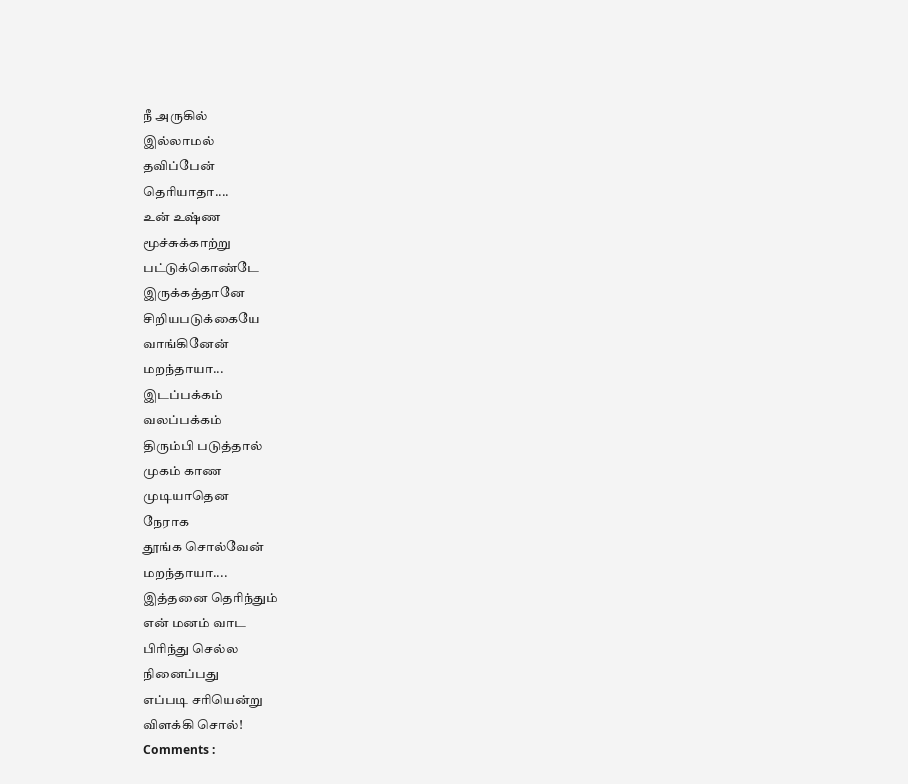நீ அருகில்
இல்லாமல்
தவிப்பேன்
தெரியாதா....
உன் உஷ்ண
மூச்சுக்காற்று
பட்டுக்கொண்டே
இருக்கத்தானே
சிறியபடுக்கையே
வாங்கினேன்
மறந்தாயா...
இடப்பக்கம்
வலப்பக்கம்
திரும்பி படுத்தால்
முகம் காண
முடியாதென
நேராக
தூங்க சொல்வேன்
மறந்தாயா....
இத்தனை தெரிந்தும்
என் மனம் வாட
பிரிந்து செல்ல
நினைப்பது
எப்படி சரியென்று
விளக்கி சொல்!
Comments :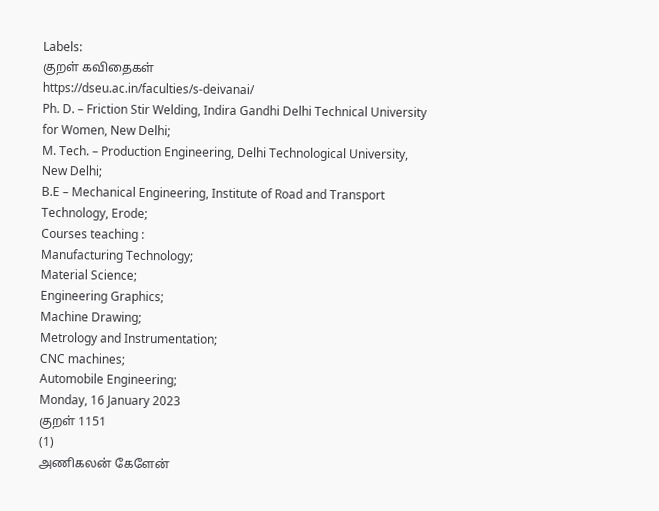Labels:
குறள் கவிதைகள்
https://dseu.ac.in/faculties/s-deivanai/
Ph. D. – Friction Stir Welding, Indira Gandhi Delhi Technical University for Women, New Delhi;
M. Tech. – Production Engineering, Delhi Technological University, New Delhi;
B.E – Mechanical Engineering, Institute of Road and Transport Technology, Erode;
Courses teaching :
Manufacturing Technology;
Material Science;
Engineering Graphics;
Machine Drawing;
Metrology and Instrumentation;
CNC machines;
Automobile Engineering;
Monday, 16 January 2023
குறள் 1151
(1)
அணிகலன் கேளேன்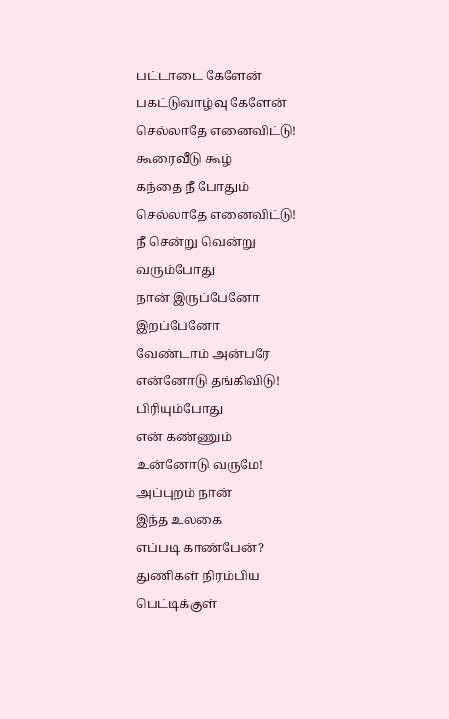பட்டாடை கேளேன்
பகட்டுவாழ்வு கேளேன்
செல்லாதே எனைவிட்டு!
கூரைவீடு கூழ்
கந்தை நீ போதும்
செல்லாதே எனைவிட்டு!
நீ சென்று வென்று
வரும்போது
நான் இருப்பேனோ
இறப்பேனோ
வேண்டாம் அன்பரே
என்னோடு தங்கிவிடு!
பிரியும்போது
என் கண்ணும்
உன்னோடு வருமே!
அப்புறம் நான்
இந்த உலகை
எப்படி காண்பேன்?
துணிகள் நிரம்பிய
பெட்டிக்குள்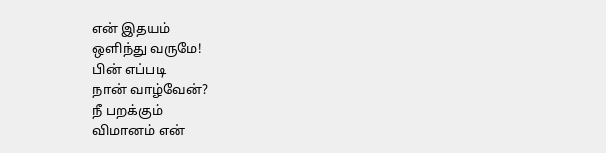என் இதயம்
ஒளிந்து வருமே!
பின் எப்படி
நான் வாழ்வேன்?
நீ பறக்கும்
விமானம் என்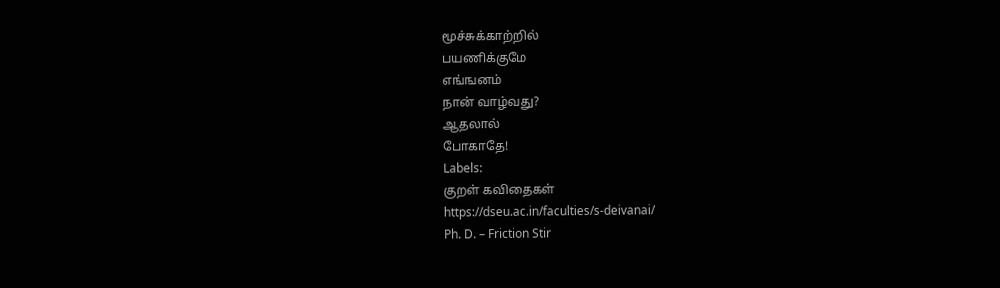மூச்சுக்காற்றில்
பயணிக்குமே
எங்ஙனம்
நான் வாழ்வது?
ஆதலால்
போகாதே!
Labels:
குறள் கவிதைகள்
https://dseu.ac.in/faculties/s-deivanai/
Ph. D. – Friction Stir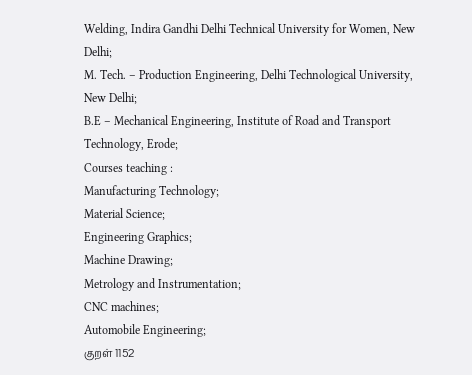Welding, Indira Gandhi Delhi Technical University for Women, New Delhi;
M. Tech. – Production Engineering, Delhi Technological University, New Delhi;
B.E – Mechanical Engineering, Institute of Road and Transport Technology, Erode;
Courses teaching :
Manufacturing Technology;
Material Science;
Engineering Graphics;
Machine Drawing;
Metrology and Instrumentation;
CNC machines;
Automobile Engineering;
குறள் 1152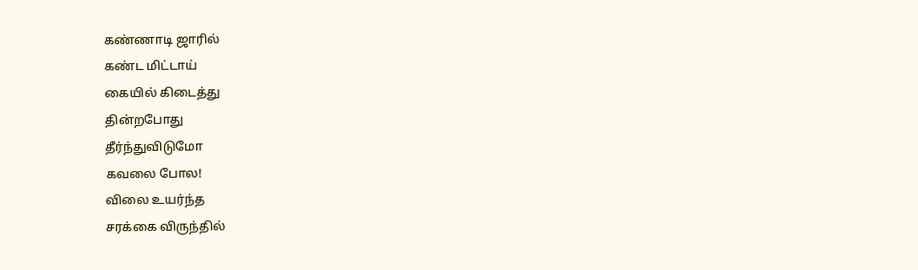கண்ணாடி ஜாரில்
கண்ட மிட்டாய்
கையில் கிடைத்து
தின்றபோது
தீர்ந்துவிடுமோ
கவலை போல!
விலை உயர்ந்த
சரக்கை விருந்தில்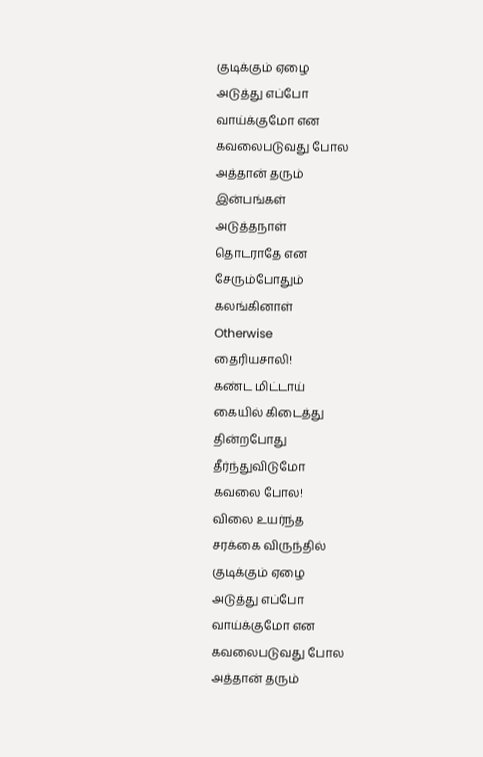குடிக்கும் ஏழை
அடுத்து எப்போ
வாய்க்குமோ என
கவலைபடுவது போல
அத்தான் தரும்
இன்பங்கள்
அடுத்தநாள்
தொடராதே என
சேரும்போதும்
கலங்கினாள்
Otherwise
தைரியசாலி!
கண்ட மிட்டாய்
கையில் கிடைத்து
தின்றபோது
தீர்ந்துவிடுமோ
கவலை போல!
விலை உயர்ந்த
சரக்கை விருந்தில்
குடிக்கும் ஏழை
அடுத்து எப்போ
வாய்க்குமோ என
கவலைபடுவது போல
அத்தான் தரும்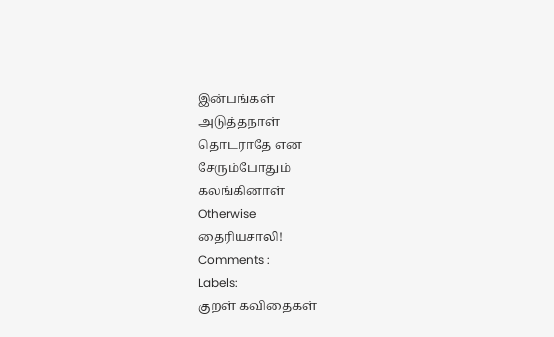இன்பங்கள்
அடுத்தநாள்
தொடராதே என
சேரும்போதும்
கலங்கினாள்
Otherwise
தைரியசாலி!
Comments :
Labels:
குறள் கவிதைகள்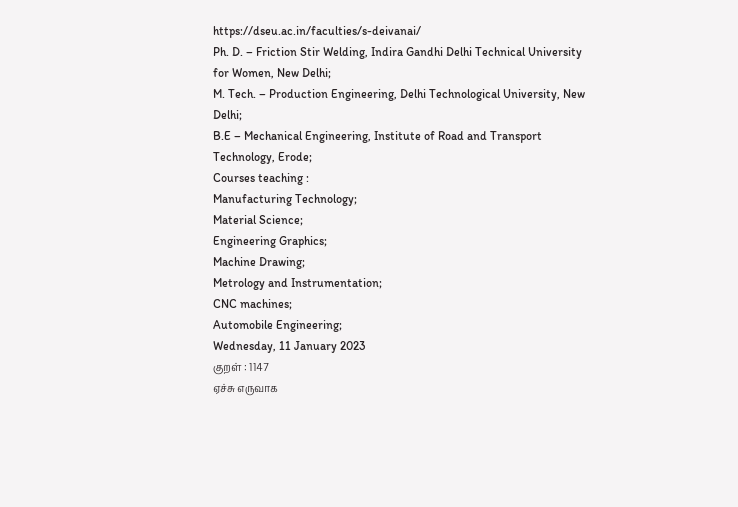https://dseu.ac.in/faculties/s-deivanai/
Ph. D. – Friction Stir Welding, Indira Gandhi Delhi Technical University for Women, New Delhi;
M. Tech. – Production Engineering, Delhi Technological University, New Delhi;
B.E – Mechanical Engineering, Institute of Road and Transport Technology, Erode;
Courses teaching :
Manufacturing Technology;
Material Science;
Engineering Graphics;
Machine Drawing;
Metrology and Instrumentation;
CNC machines;
Automobile Engineering;
Wednesday, 11 January 2023
குறள் : 1147
ஏச்சு எருவாக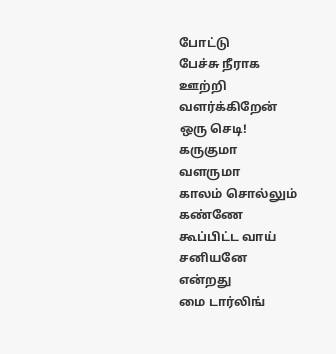போட்டு
பேச்சு நீராக
ஊற்றி
வளர்க்கிறேன்
ஒரு செடி!
கருகுமா
வளருமா
காலம் சொல்லும்
கண்ணே
கூப்பிட்ட வாய்
சனியனே
என்றது
மை டார்லிங்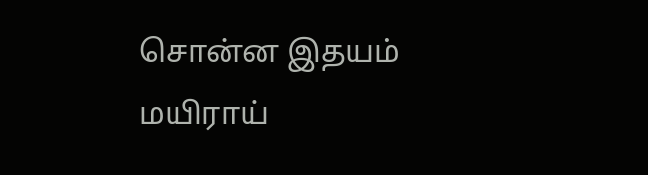சொன்ன இதயம்
மயிராய்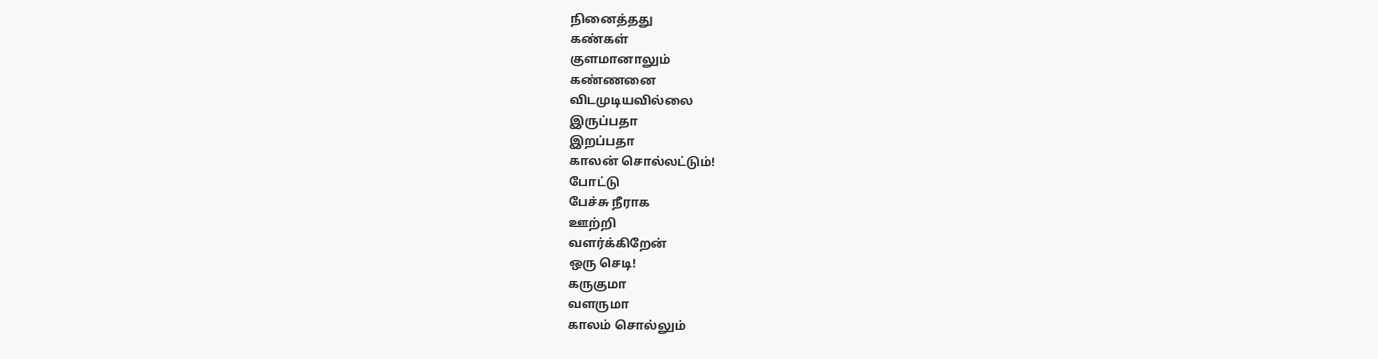நினைத்தது
கண்கள்
குளமானாலும்
கண்ணனை
விடமுடியவில்லை
இருப்பதா
இறப்பதா
காலன் சொல்லட்டும்!
போட்டு
பேச்சு நீராக
ஊற்றி
வளர்க்கிறேன்
ஒரு செடி!
கருகுமா
வளருமா
காலம் சொல்லும்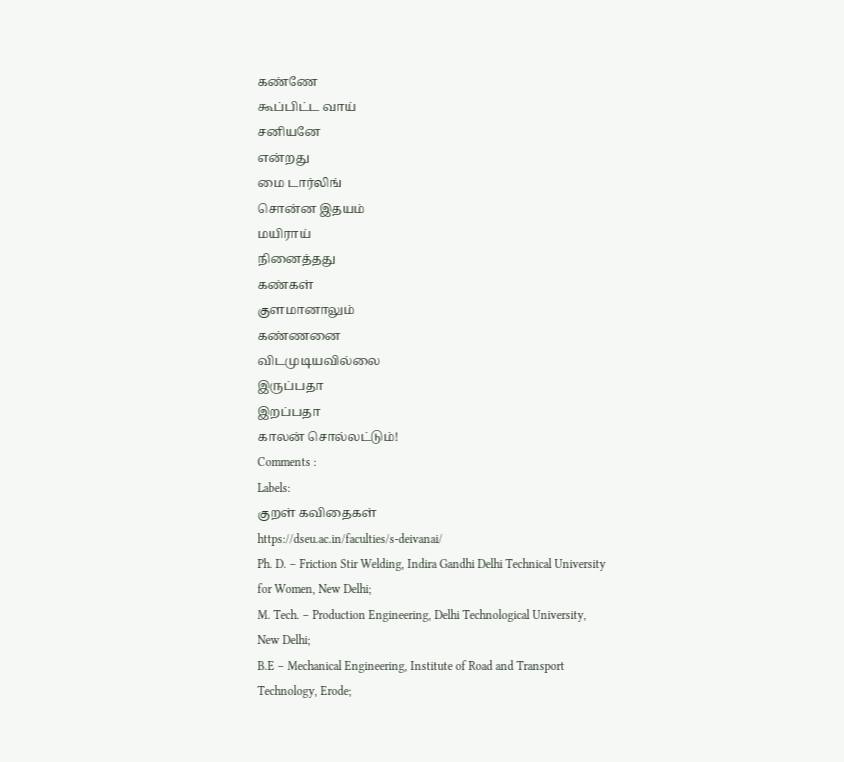கண்ணே
கூப்பிட்ட வாய்
சனியனே
என்றது
மை டார்லிங்
சொன்ன இதயம்
மயிராய்
நினைத்தது
கண்கள்
குளமானாலும்
கண்ணனை
விடமுடியவில்லை
இருப்பதா
இறப்பதா
காலன் சொல்லட்டும்!
Comments :
Labels:
குறள் கவிதைகள்
https://dseu.ac.in/faculties/s-deivanai/
Ph. D. – Friction Stir Welding, Indira Gandhi Delhi Technical University for Women, New Delhi;
M. Tech. – Production Engineering, Delhi Technological University, New Delhi;
B.E – Mechanical Engineering, Institute of Road and Transport Technology, Erode;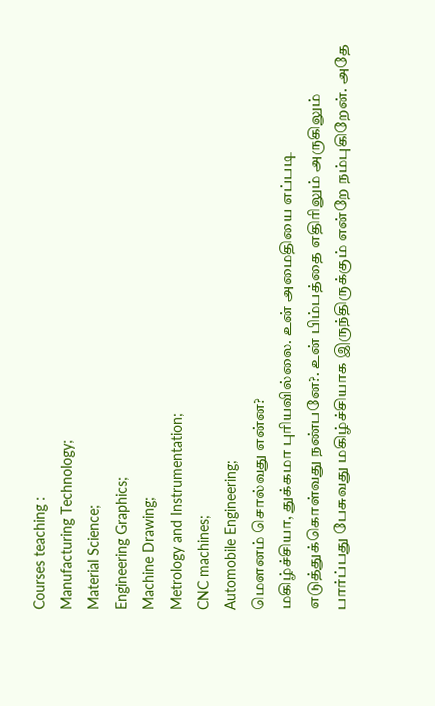Courses teaching :
Manufacturing Technology;
Material Science;
Engineering Graphics;
Machine Drawing;
Metrology and Instrumentation;
CNC machines;
Automobile Engineering;
மௌனம் சொல்வது என்ன?
மகிழ்ச்சியா, துக்கமா புரியவில்லை. உன் அமைதியை எப்படி எடுத்துக்கொள்வது நண்பனே?. உன் பிம்பத்தை எதிரிலும் அருகிலும் பார்ப்பது பேசுவது மகிழ்ச்சியாக இருந்திருக்கும் என்றே நம்புகிறேன். அதே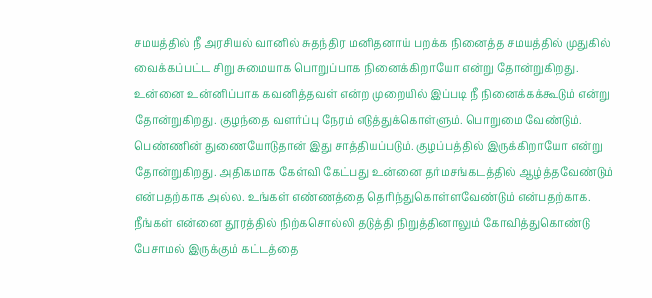சமயத்தில் நீ அரசியல் வானில் சுதந்திர மனிதனாய் பறக்க நினைத்த சமயத்தில் முதுகில் வைக்கப்பட்ட சிறு சுமையாக பொறுப்பாக நினைக்கிறாயோ என்று தோன்றுகிறது. உன்னை உன்னிப்பாக கவனித்தவள் என்ற முறையில் இப்படி நீ நினைக்கக்கூடும் என்று தோன்றுகிறது. குழந்தை வளர்ப்பு நேரம் எடுத்துக்கொள்ளும். பொறுமை வேண்டும். பெண்ணின் துணையோடுதான் இது சாத்தியப்படும். குழப்பத்தில் இருக்கிறாயோ என்று தோன்றுகிறது. அதிகமாக கேள்வி கேட்பது உன்னை தர்மசங்கடத்தில் ஆழ்த்தவேண்டும் என்பதற்காக அல்ல. உங்கள் எண்ணத்தை தெரிந்துகொள்ளவேண்டும் என்பதற்காக. நீங்கள் என்னை தூரத்தில் நிற்கசொல்லி தடுத்தி நிறுத்தினாலும் கோவித்துகொண்டு
பேசாமல் இருக்கும் கட்டத்தை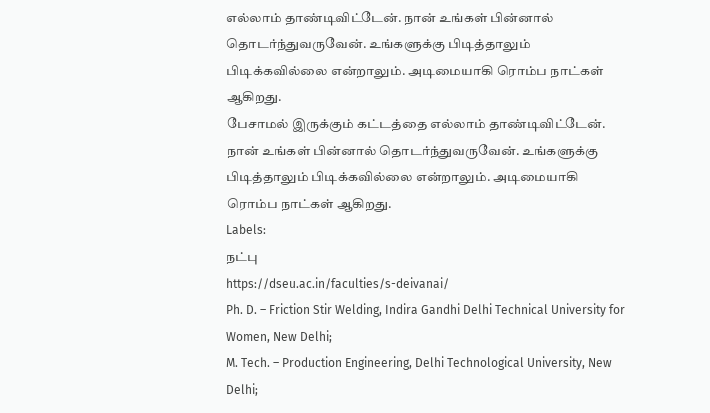எல்லாம் தாண்டிவிட்டேன். நான் உங்கள் பின்னால் தொடர்ந்துவருவேன். உங்களுக்கு பிடித்தாலும் பிடிக்கவில்லை என்றாலும். அடிமையாகி ரொம்ப நாட்கள் ஆகிறது.
பேசாமல் இருக்கும் கட்டத்தை எல்லாம் தாண்டிவிட்டேன். நான் உங்கள் பின்னால் தொடர்ந்துவருவேன். உங்களுக்கு பிடித்தாலும் பிடிக்கவில்லை என்றாலும். அடிமையாகி ரொம்ப நாட்கள் ஆகிறது.
Labels:
நட்பு
https://dseu.ac.in/faculties/s-deivanai/
Ph. D. – Friction Stir Welding, Indira Gandhi Delhi Technical University for Women, New Delhi;
M. Tech. – Production Engineering, Delhi Technological University, New Delhi;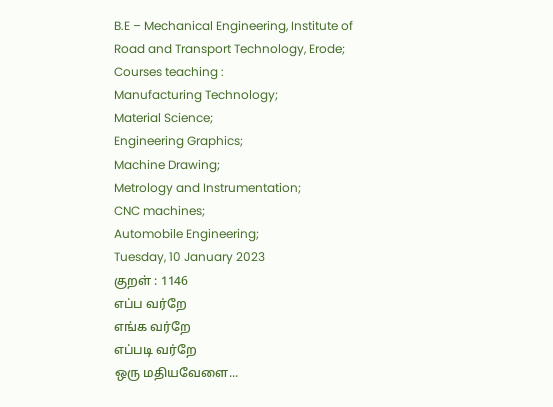B.E – Mechanical Engineering, Institute of Road and Transport Technology, Erode;
Courses teaching :
Manufacturing Technology;
Material Science;
Engineering Graphics;
Machine Drawing;
Metrology and Instrumentation;
CNC machines;
Automobile Engineering;
Tuesday, 10 January 2023
குறள் : 1146
எப்ப வர்றே
எங்க வர்றே
எப்படி வர்றே
ஒரு மதியவேளை...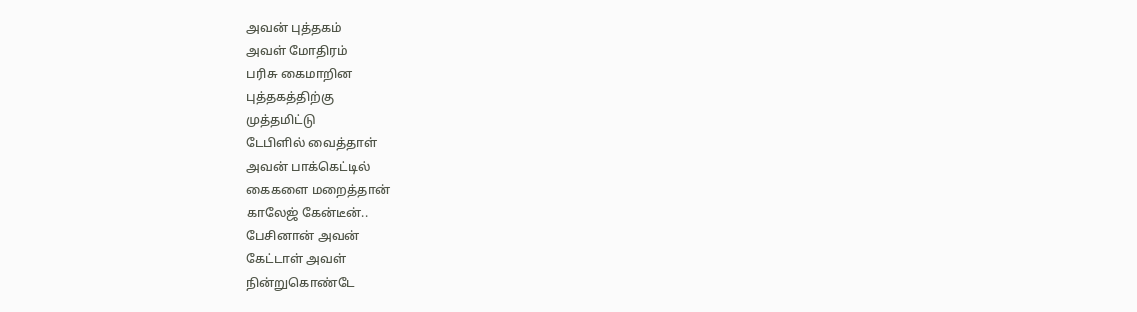அவன் புத்தகம்
அவள் மோதிரம்
பரிசு கைமாறின
புத்தகத்திற்கு
முத்தமிட்டு
டேபிளில் வைத்தாள்
அவன் பாக்கெட்டில்
கைகளை மறைத்தான்
காலேஜ் கேன்டீன்..
பேசினான் அவன்
கேட்டாள் அவள்
நின்றுகொண்டே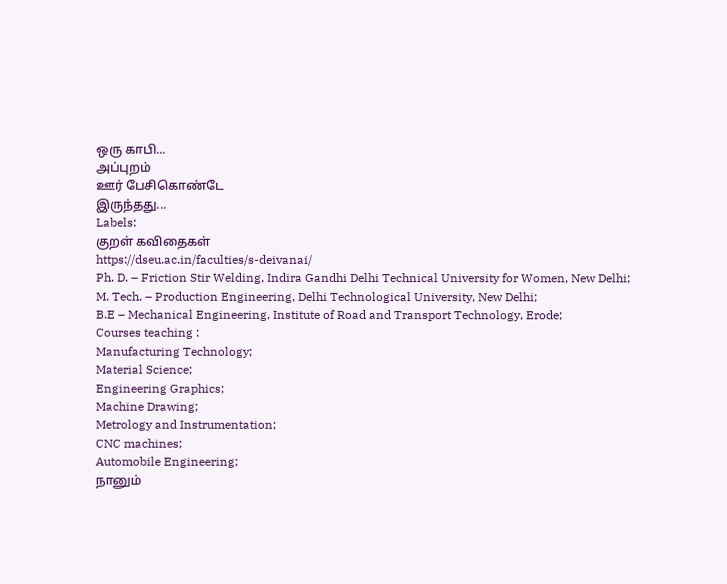ஒரு காபி...
அப்புறம்
ஊர் பேசிகொண்டே
இருந்தது...
Labels:
குறள் கவிதைகள்
https://dseu.ac.in/faculties/s-deivanai/
Ph. D. – Friction Stir Welding, Indira Gandhi Delhi Technical University for Women, New Delhi;
M. Tech. – Production Engineering, Delhi Technological University, New Delhi;
B.E – Mechanical Engineering, Institute of Road and Transport Technology, Erode;
Courses teaching :
Manufacturing Technology;
Material Science;
Engineering Graphics;
Machine Drawing;
Metrology and Instrumentation;
CNC machines;
Automobile Engineering;
நானும்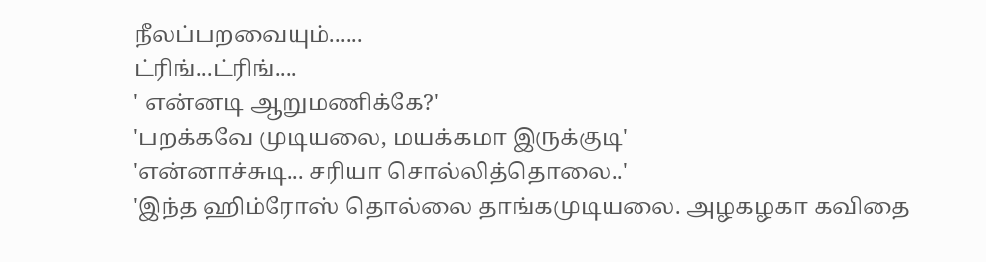நீலப்பறவையும்......
ட்ரிங்...ட்ரிங்....
' என்னடி ஆறுமணிக்கே?'
'பறக்கவே முடியலை, மயக்கமா இருக்குடி'
'என்னாச்சுடி... சரியா சொல்லித்தொலை..'
'இந்த ஹிம்ரோஸ் தொல்லை தாங்கமுடியலை. அழகழகா கவிதை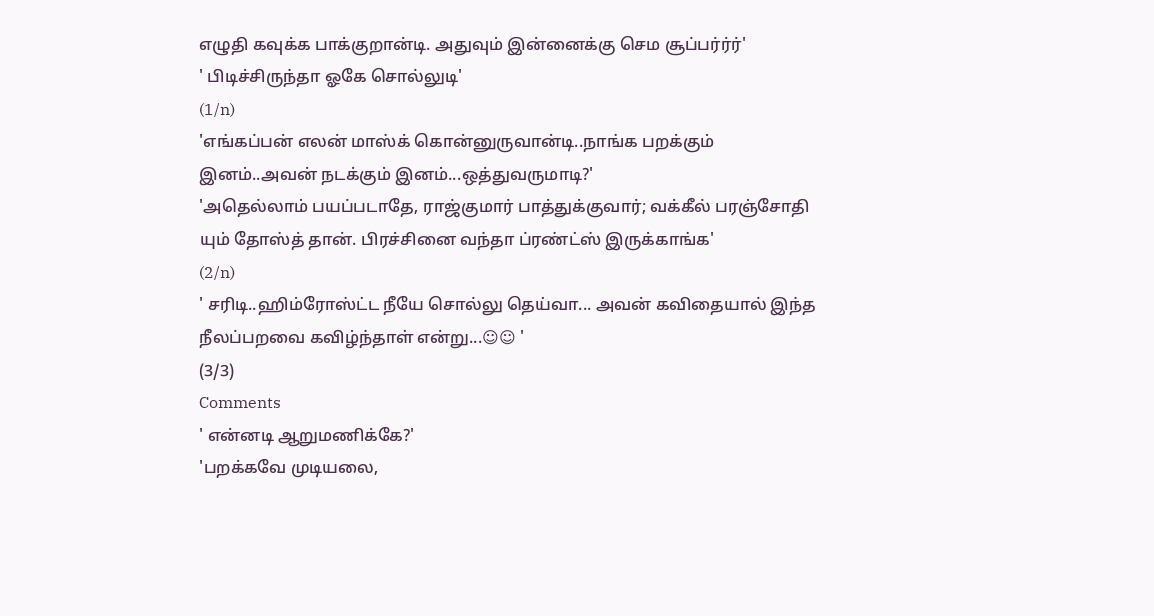எழுதி கவுக்க பாக்குறான்டி. அதுவும் இன்னைக்கு செம சூப்பர்ர்ர்'
' பிடிச்சிருந்தா ஓகே சொல்லுடி'
(1/n)
'எங்கப்பன் எலன் மாஸ்க் கொன்னுருவான்டி..நாங்க பறக்கும் இனம்..அவன் நடக்கும் இனம்...ஒத்துவருமாடி?'
'அதெல்லாம் பயப்படாதே, ராஜ்குமார் பாத்துக்குவார்; வக்கீல் பரஞ்சோதி யும் தோஸ்த் தான். பிரச்சினை வந்தா ப்ரண்ட்ஸ் இருக்காங்க'
(2/n)
' சரிடி..ஹிம்ரோஸ்ட்ட நீயே சொல்லு தெய்வா... அவன் கவிதையால் இந்த நீலப்பறவை கவிழ்ந்தாள் என்று...☺☺ '
(3/3)
Comments
' என்னடி ஆறுமணிக்கே?'
'பறக்கவே முடியலை,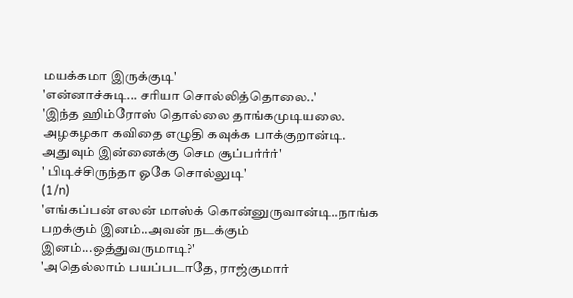மயக்கமா இருக்குடி'
'என்னாச்சுடி... சரியா சொல்லித்தொலை..'
'இந்த ஹிம்ரோஸ் தொல்லை தாங்கமுடியலை. அழகழகா கவிதை எழுதி கவுக்க பாக்குறான்டி. அதுவும் இன்னைக்கு செம சூப்பர்ர்ர்'
' பிடிச்சிருந்தா ஓகே சொல்லுடி'
(1/n)
'எங்கப்பன் எலன் மாஸ்க் கொன்னுருவான்டி..நாங்க பறக்கும் இனம்..அவன் நடக்கும் இனம்...ஒத்துவருமாடி?'
'அதெல்லாம் பயப்படாதே, ராஜ்குமார்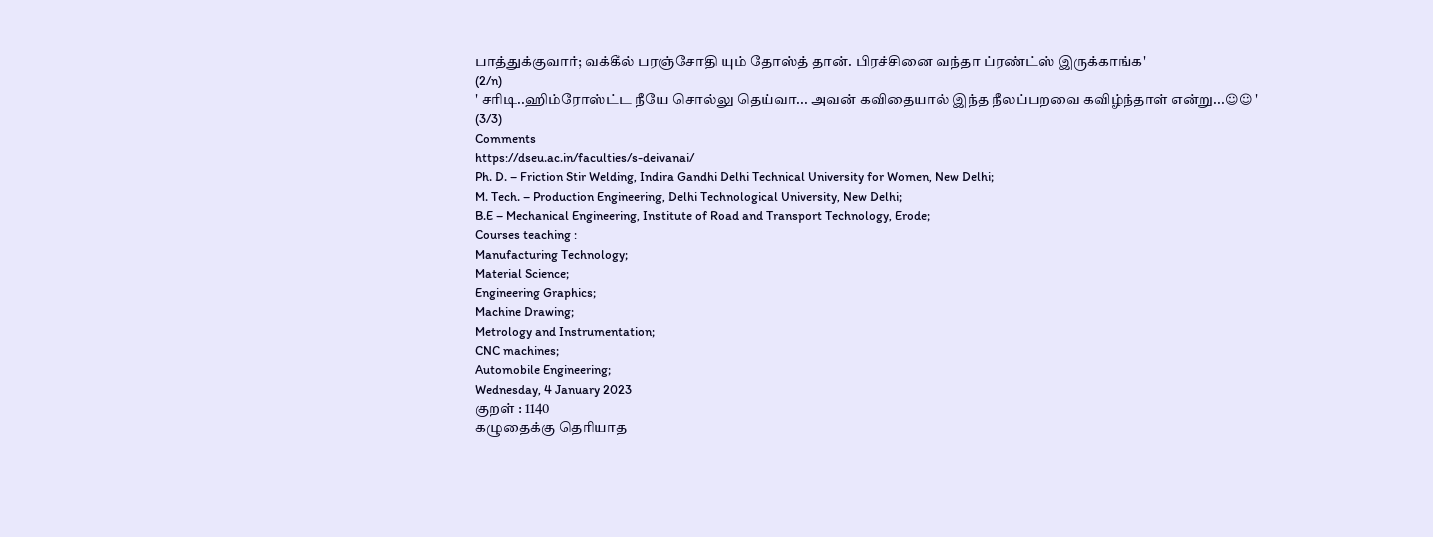பாத்துக்குவார்; வக்கீல் பரஞ்சோதி யும் தோஸ்த் தான். பிரச்சினை வந்தா ப்ரண்ட்ஸ் இருக்காங்க'
(2/n)
' சரிடி..ஹிம்ரோஸ்ட்ட நீயே சொல்லு தெய்வா... அவன் கவிதையால் இந்த நீலப்பறவை கவிழ்ந்தாள் என்று...☺☺ '
(3/3)
Comments
https://dseu.ac.in/faculties/s-deivanai/
Ph. D. – Friction Stir Welding, Indira Gandhi Delhi Technical University for Women, New Delhi;
M. Tech. – Production Engineering, Delhi Technological University, New Delhi;
B.E – Mechanical Engineering, Institute of Road and Transport Technology, Erode;
Courses teaching :
Manufacturing Technology;
Material Science;
Engineering Graphics;
Machine Drawing;
Metrology and Instrumentation;
CNC machines;
Automobile Engineering;
Wednesday, 4 January 2023
குறள் : 1140
கழுதைக்கு தெரியாத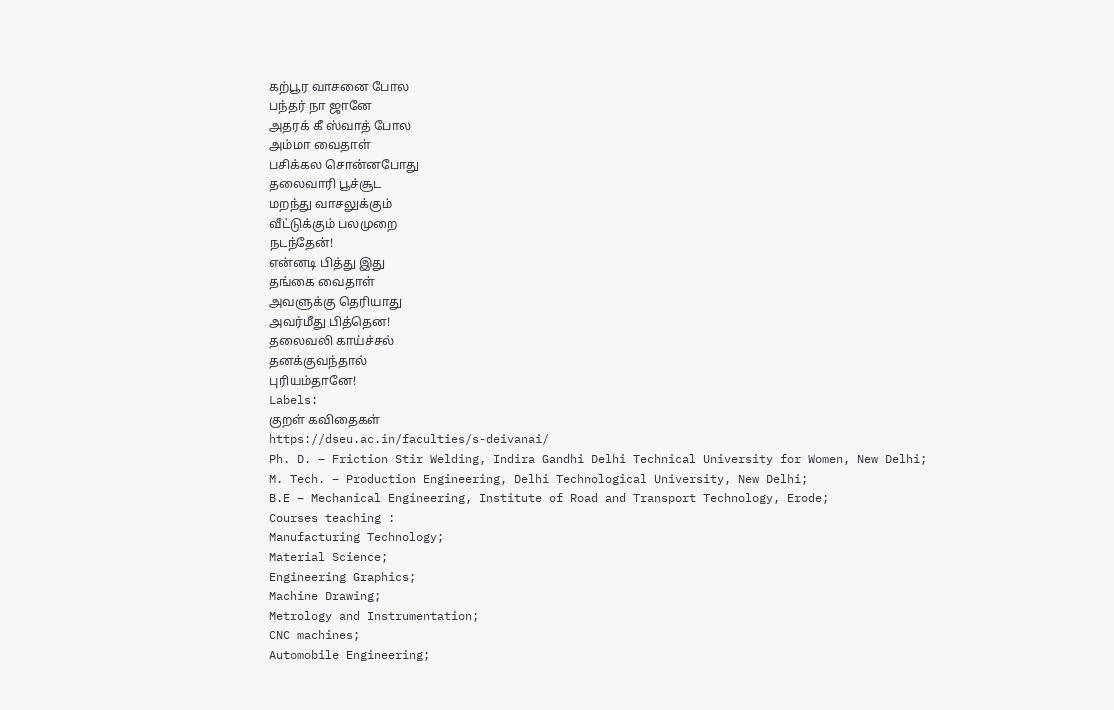கற்பூர வாசனை போல
பந்தர் நா ஜானே
அதரக் கீ ஸ்வாத் போல
அம்மா வைதாள்
பசிக்கல சொன்னபோது
தலைவாரி பூச்சூட
மறந்து வாசலுக்கும்
வீட்டுக்கும் பலமுறை
நடந்தேன்!
என்னடி பித்து இது
தங்கை வைதாள்
அவளுக்கு தெரியாது
அவர்மீது பித்தென!
தலைவலி காய்ச்சல்
தனக்குவந்தால்
புரியம்தானே!
Labels:
குறள் கவிதைகள்
https://dseu.ac.in/faculties/s-deivanai/
Ph. D. – Friction Stir Welding, Indira Gandhi Delhi Technical University for Women, New Delhi;
M. Tech. – Production Engineering, Delhi Technological University, New Delhi;
B.E – Mechanical Engineering, Institute of Road and Transport Technology, Erode;
Courses teaching :
Manufacturing Technology;
Material Science;
Engineering Graphics;
Machine Drawing;
Metrology and Instrumentation;
CNC machines;
Automobile Engineering;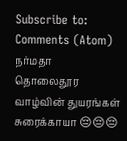Subscribe to:
Comments (Atom)
நர்மதா
தொலைதூர வாழ்வின் துயரங்கள் சுரைக்காயா 😔😔😔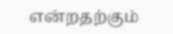என்றதற்கும்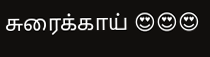சுரைக்காய் 😍😍😍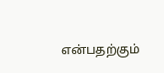என்பதற்கும்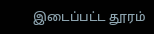இடைப்பட்ட தூரம்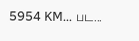5954 KM... பட...